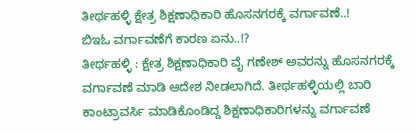ತೀರ್ಥಹಳ್ಳಿ ಕ್ಷೇತ್ರ ಶಿಕ್ಷಣಾಧಿಕಾರಿ ಹೊಸನಗರಕ್ಕೆ ವರ್ಗಾವಣೆ..!
ಬಿಇಓ ವರ್ಗಾವಣೆಗೆ ಕಾರಣ ಏನು..!?
ತೀರ್ಥಹಳ್ಳಿ : ಕ್ಷೇತ್ರ ಶಿಕ್ಷಣಾಧಿಕಾರಿ ವೈ ಗಣೇಶ್ ಅವರನ್ನು ಹೊಸನಗರಕ್ಕೆ ವರ್ಗಾವಣೆ ಮಾಡಿ ಆದೇಶ ನೀಡಲಾಗಿದೆ. ತೀರ್ಥಹಳ್ಳಿಯಲ್ಲಿ ಬಾರಿ ಕಾಂಟ್ರಾವರ್ಸಿ ಮಾಡಿಕೊಂಡಿದ್ದ ಶಿಕ್ಷಣಾಧಿಕಾರಿಗಳನ್ನು ವರ್ಗಾವಣೆ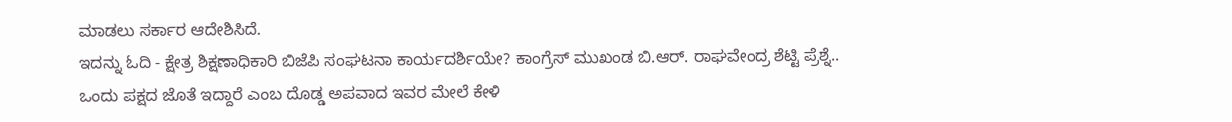ಮಾಡಲು ಸರ್ಕಾರ ಆದೇಶಿಸಿದೆ.
ಇದನ್ನು ಓದಿ - ಕ್ಷೇತ್ರ ಶಿಕ್ಷಣಾಧಿಕಾರಿ ಬಿಜೆಪಿ ಸಂಘಟನಾ ಕಾರ್ಯದರ್ಶಿಯೇ? ಕಾಂಗ್ರೆಸ್ ಮುಖಂಡ ಬಿ.ಆರ್. ರಾಘವೇಂದ್ರ ಶೆಟ್ಟಿ ಪ್ರೆಶ್ನೆ..
ಒಂದು ಪಕ್ಷದ ಜೊತೆ ಇದ್ದಾರೆ ಎಂಬ ದೊಡ್ಡ ಅಪವಾದ ಇವರ ಮೇಲೆ ಕೇಳಿ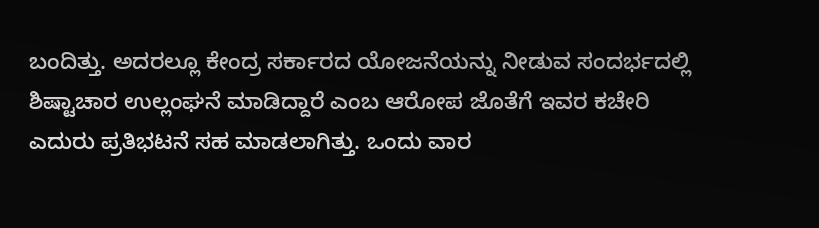ಬಂದಿತ್ತು. ಅದರಲ್ಲೂ ಕೇಂದ್ರ ಸರ್ಕಾರದ ಯೋಜನೆಯನ್ನು ನೀಡುವ ಸಂದರ್ಭದಲ್ಲಿ ಶಿಷ್ಟಾಚಾರ ಉಲ್ಲಂಘನೆ ಮಾಡಿದ್ದಾರೆ ಎಂಬ ಆರೋಪ ಜೊತೆಗೆ ಇವರ ಕಚೇರಿ ಎದುರು ಪ್ರತಿಭಟನೆ ಸಹ ಮಾಡಲಾಗಿತ್ತು. ಒಂದು ವಾರ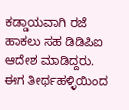ಕಡ್ಡಾಯವಾಗಿ ರಜೆ ಹಾಕಲು ಸಹ ಡಿಡಿಪಿಐ ಆದೇಶ ಮಾಡಿದ್ದರು. ಈಗ ತೀರ್ಥಹಳ್ಳಿಯಿಂದ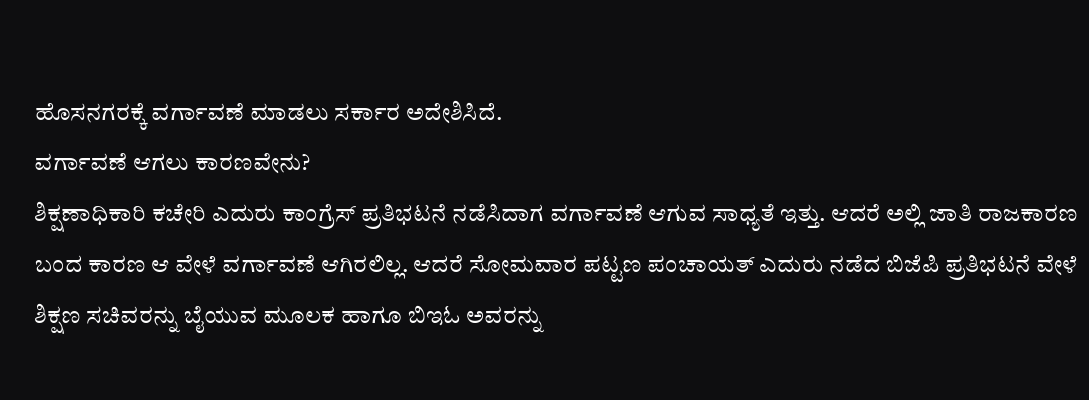ಹೊಸನಗರಕ್ಕೆ ವರ್ಗಾವಣೆ ಮಾಡಲು ಸರ್ಕಾರ ಅದೇಶಿಸಿದೆ.
ವರ್ಗಾವಣೆ ಆಗಲು ಕಾರಣವೇನು?
ಶಿಕ್ಷಣಾಧಿಕಾರಿ ಕಚೇರಿ ಎದುರು ಕಾಂಗ್ರೆಸ್ ಪ್ರತಿಭಟನೆ ನಡೆಸಿದಾಗ ವರ್ಗಾವಣೆ ಆಗುವ ಸಾಧ್ಯತೆ ಇತ್ತು. ಆದರೆ ಅಲ್ಲಿ ಜಾತಿ ರಾಜಕಾರಣ ಬಂದ ಕಾರಣ ಆ ವೇಳೆ ವರ್ಗಾವಣೆ ಆಗಿರಲಿಲ್ಲ. ಆದರೆ ಸೋಮವಾರ ಪಟ್ಟಣ ಪಂಚಾಯತ್ ಎದುರು ನಡೆದ ಬಿಜೆಪಿ ಪ್ರತಿಭಟನೆ ವೇಳೆ ಶಿಕ್ಷಣ ಸಚಿವರನ್ನು ಬೈಯುವ ಮೂಲಕ ಹಾಗೂ ಬಿಇಓ ಅವರನ್ನು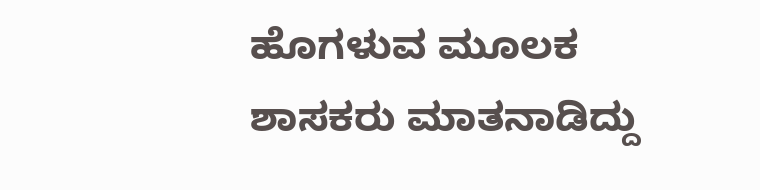ಹೊಗಳುವ ಮೂಲಕ ಶಾಸಕರು ಮಾತನಾಡಿದ್ದು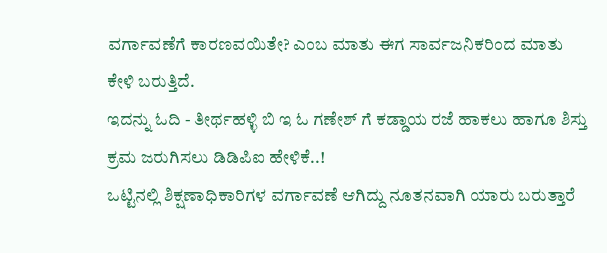ವರ್ಗಾವಣೆಗೆ ಕಾರಣವಯಿತೇ? ಎಂಬ ಮಾತು ಈಗ ಸಾರ್ವಜನಿಕರಿಂದ ಮಾತು ಕೇಳಿ ಬರುತ್ತಿದೆ.
ಇದನ್ನು ಓದಿ - ತೀರ್ಥಹಳ್ಳಿ ಬಿ ಇ ಓ ಗಣೇಶ್ ಗೆ ಕಡ್ಡಾಯ ರಜೆ ಹಾಕಲು ಹಾಗೂ ಶಿಸ್ತು ಕ್ರಮ ಜರುಗಿಸಲು ಡಿಡಿಪಿಐ ಹೇಳಿಕೆ..!
ಒಟ್ಟಿನಲ್ಲಿ ಶಿಕ್ಷಣಾಧಿಕಾರಿಗಳ ವರ್ಗಾವಣೆ ಆಗಿದ್ದು ನೂತನವಾಗಿ ಯಾರು ಬರುತ್ತಾರೆ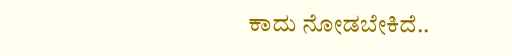ಕಾದು ನೋಡಬೇಕಿದೆ..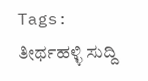Tags:
ತೀರ್ಥಹಳ್ಳಿ ಸುದ್ದಿ